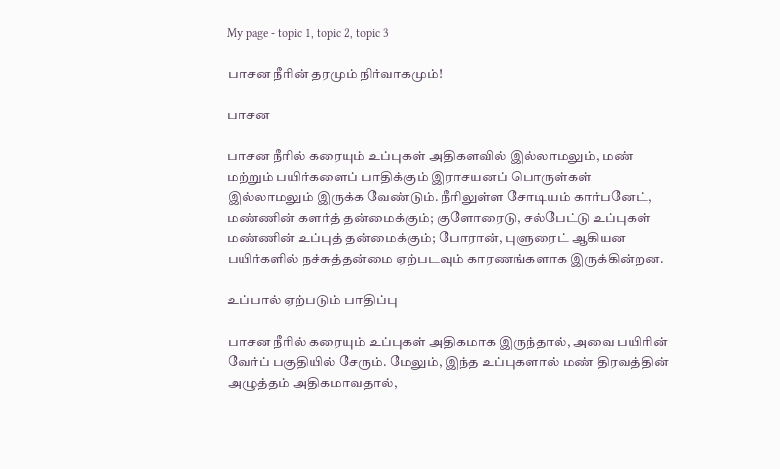My page - topic 1, topic 2, topic 3

பாசன நீரின் தரமும் நிர்வாகமும்!

பாசன

பாசன நீரில் கரையும் உப்புகள் அதிகளவில் இல்லாமலும், மண் மற்றும் பயிர்களைப் பாதிக்கும் இராசயனப் பொருள்கள் இல்லாமலும் இருக்க வேண்டும். நீரிலுள்ள சோடியம் கார்பனேட், மண்ணின் களர்த் தன்மைக்கும்; குளோரைடு, சல்பேட்டு உப்புகள் மண்ணின் உப்புத் தன்மைக்கும்; போரான், புளுரைட் ஆகியன பயிர்களில் நச்சுத்தன்மை ஏற்படவும் காரணங்களாக இருக்கின்றன.

உப்பால் ஏற்படும் பாதிப்பு

பாசன நீரில் கரையும் உப்புகள் அதிகமாக இருந்தால், அவை பயிரின் வேர்ப் பகுதியில் சேரும். மேலும், இந்த உப்புகளால் மண் திரவத்தின் அழுத்தம் அதிகமாவதால்,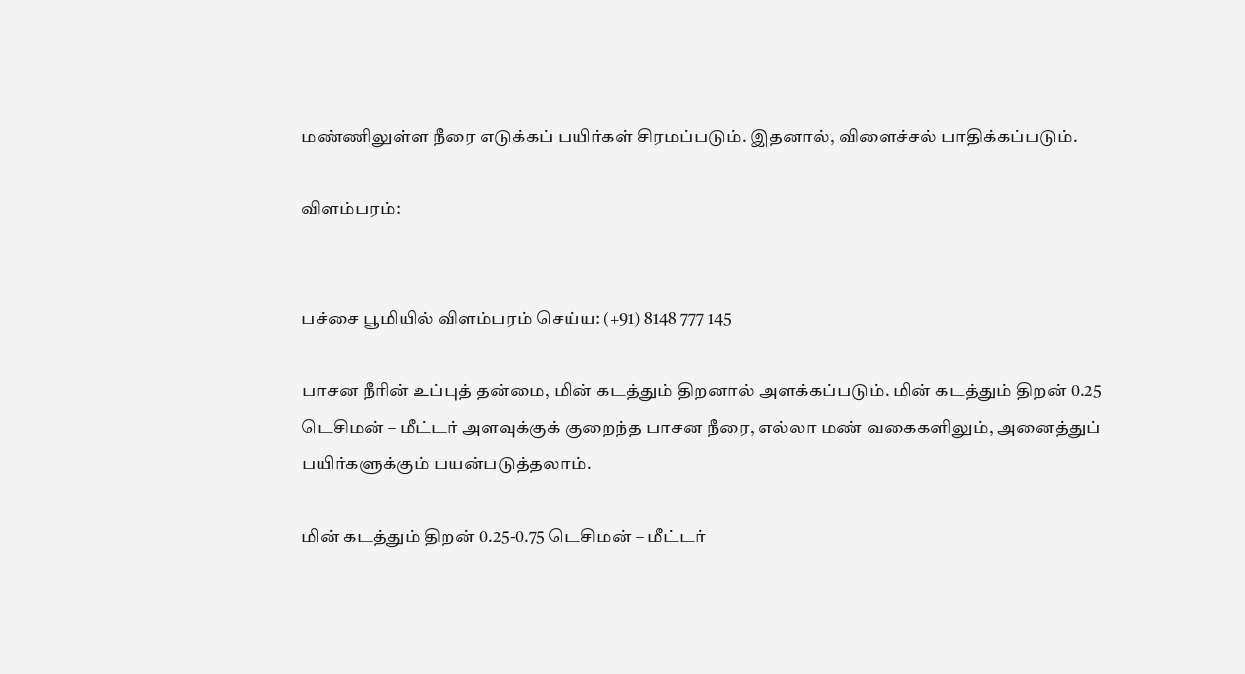மண்ணிலுள்ள நீரை எடுக்கப் பயிர்கள் சிரமப்படும். இதனால், விளைச்சல் பாதிக்கப்படும்.

விளம்பரம்:


பச்சை பூமியில் விளம்பரம் செய்ய: (+91) 8148 777 145

பாசன நீரின் உப்புத் தன்மை, மின் கடத்தும் திறனால் அளக்கப்படும். மின் கடத்தும் திறன் 0.25 டெசிமன் – மீட்டர் அளவுக்குக் குறைந்த பாசன நீரை, எல்லா மண் வகைகளிலும், அனைத்துப் பயிர்களுக்கும் பயன்படுத்தலாம்.

மின் கடத்தும் திறன் 0.25-0.75 டெசிமன் – மீட்டர்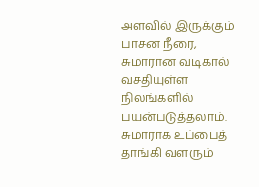அளவில் இருக்கும் பாசன நீரை, சுமாரான வடிகால் வசதியுள்ள நிலங்களில் பயன்படுத்தலாம். சுமாராக உப்பைத் தாங்கி வளரும்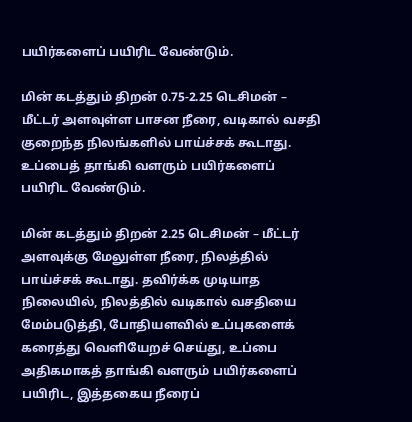பயிர்களைப் பயிரிட வேண்டும்.

மின் கடத்தும் திறன் 0.75-2.25 டெசிமன் – மீட்டர் அளவுள்ள பாசன நீரை, வடிகால் வசதி குறைந்த நிலங்களில் பாய்ச்சக் கூடாது. உப்பைத் தாங்கி வளரும் பயிர்களைப் பயிரிட வேண்டும்.

மின் கடத்தும் திறன் 2.25 டெசிமன் – மீட்டர் அளவுக்கு மேலுள்ள நீரை, நிலத்தில் பாய்ச்சக் கூடாது. தவிர்க்க முடியாத நிலையில், நிலத்தில் வடிகால் வசதியை மேம்படுத்தி, போதியளவில் உப்புகளைக் கரைத்து வெளியேறச் செய்து, உப்பை அதிகமாகத் தாங்கி வளரும் பயிர்களைப் பயிரிட, இத்தகைய நீரைப்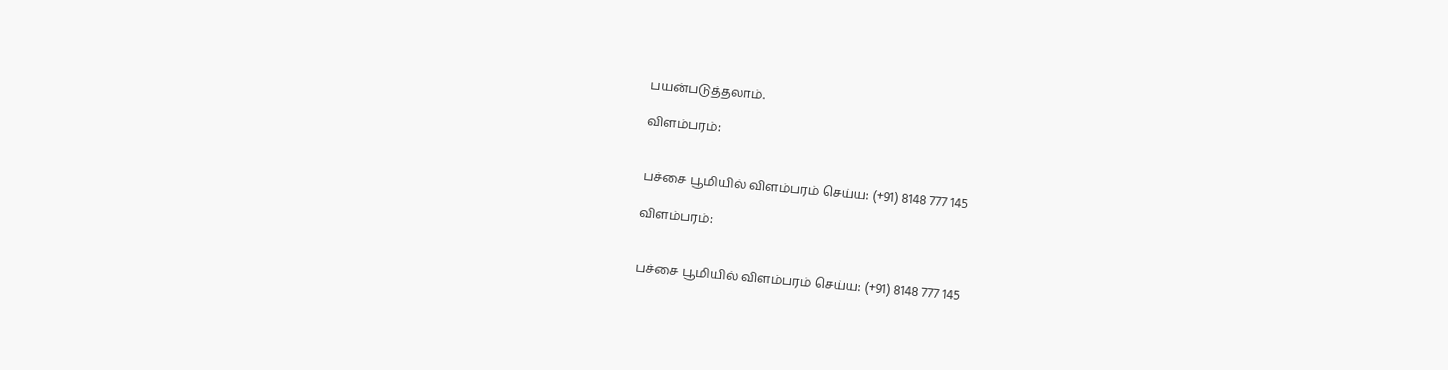பயன்படுத்தலாம்.

விளம்பரம்:


பச்சை பூமியில் விளம்பரம் செய்ய: (+91) 8148 777 145

விளம்பரம்:


பச்சை பூமியில் விளம்பரம் செய்ய: (+91) 8148 777 145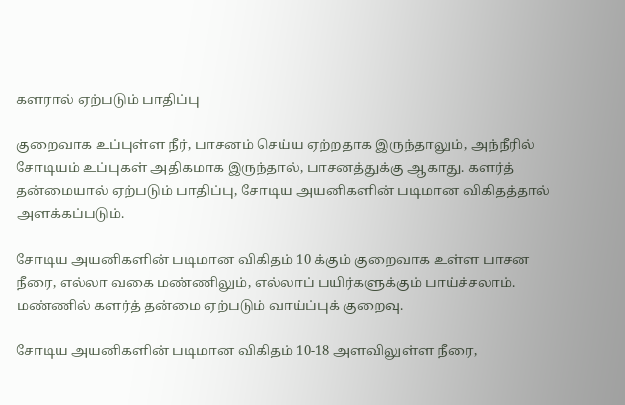களரால் ஏற்படும் பாதிப்பு

குறைவாக உப்புள்ள நீர், பாசனம் செய்ய ஏற்றதாக இருந்தாலும், அந்நீரில் சோடியம் உப்புகள் அதிகமாக இருந்தால், பாசனத்துக்கு ஆகாது. களர்த் தன்மையால் ஏற்படும் பாதிப்பு, சோடிய அயனிகளின் படிமான விகிதத்தால் அளக்கப்படும்.

சோடிய அயனிகளின் படிமான விகிதம் 10 க்கும் குறைவாக உள்ள பாசன நீரை, எல்லா வகை மண்ணிலும், எல்லாப் பயிர்களுக்கும் பாய்ச்சலாம். மண்ணில் களர்த் தன்மை ஏற்படும் வாய்ப்புக் குறைவு.

சோடிய அயனிகளின் படிமான விகிதம் 10-18 அளவிலுள்ள நீரை,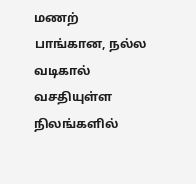மணற் பாங்கான, நல்ல வடிகால் வசதியுள்ள நிலங்களில்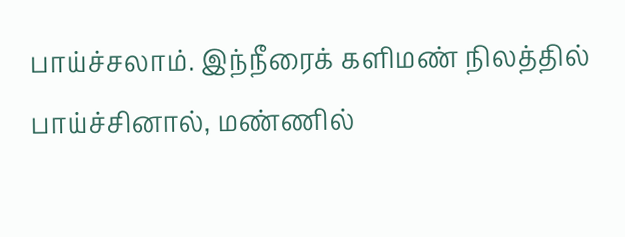பாய்ச்சலாம். இந்நீரைக் களிமண் நிலத்தில் பாய்ச்சினால், மண்ணில்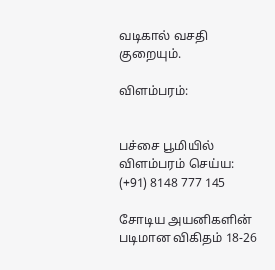வடிகால் வசதி குறையும்.

விளம்பரம்:


பச்சை பூமியில் விளம்பரம் செய்ய: (+91) 8148 777 145

சோடிய அயனிகளின் படிமான விகிதம் 18-26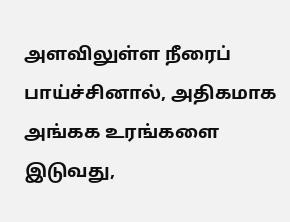அளவிலுள்ள நீரைப் பாய்ச்சினால், அதிகமாக அங்கக உரங்களை இடுவது,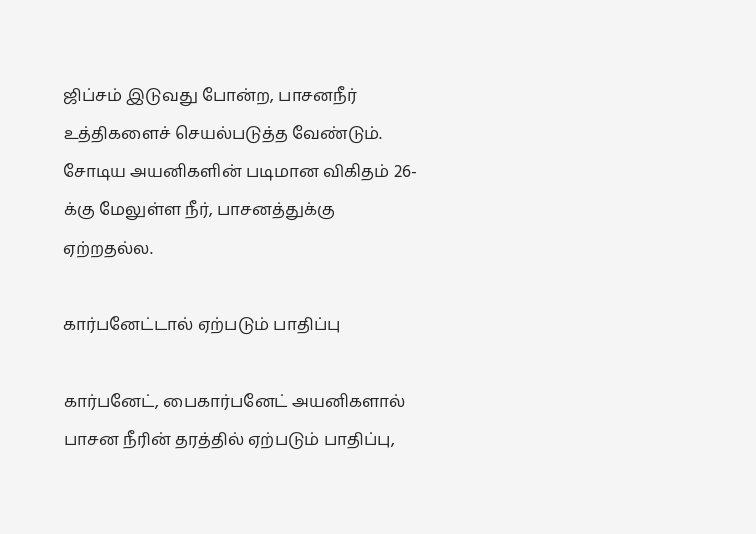ஜிப்சம் இடுவது போன்ற, பாசனநீர் உத்திகளைச் செயல்படுத்த வேண்டும். சோடிய அயனிகளின் படிமான விகிதம் 26-க்கு மேலுள்ள நீர், பாசனத்துக்கு ஏற்றதல்ல.

கார்பனேட்டால் ஏற்படும் பாதிப்பு

கார்பனேட், பைகார்பனேட் அயனிகளால் பாசன நீரின் தரத்தில் ஏற்படும் பாதிப்பு,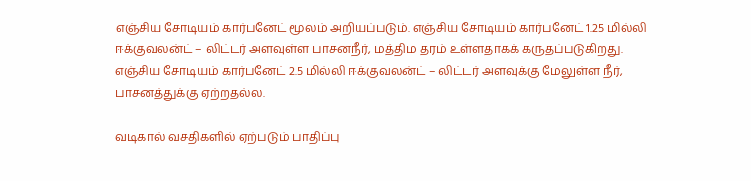எஞ்சிய சோடியம் கார்பனேட் மூலம் அறியப்படும். எஞ்சிய சோடியம் கார்பனேட் 1.25 மில்லி ஈக்குவலன்ட் – லிட்டர் அளவுள்ள பாசனநீர், மத்திம தரம் உள்ளதாகக் கருதப்படுகிறது. எஞ்சிய சோடியம் கார்பனேட் 2.5 மில்லி ஈக்குவலன்ட் – லிட்டர் அளவுக்கு மேலுள்ள நீர், பாசனத்துக்கு ஏற்றதல்ல.

வடிகால் வசதிகளில் ஏற்படும் பாதிப்பு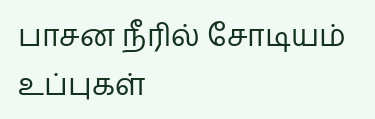பாசன நீரில் சோடியம் உப்புகள்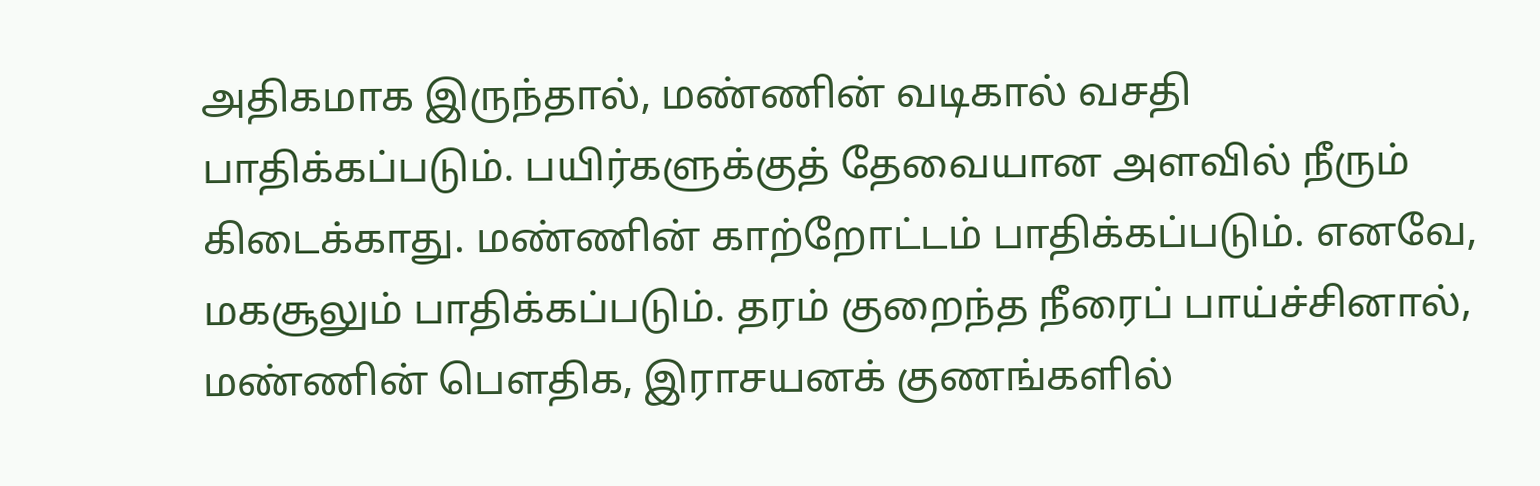அதிகமாக இருந்தால், மண்ணின் வடிகால் வசதி பாதிக்கப்படும். பயிர்களுக்குத் தேவையான அளவில் நீரும் கிடைக்காது. மண்ணின் காற்றோட்டம் பாதிக்கப்படும். எனவே, மகசூலும் பாதிக்கப்படும். தரம் குறைந்த நீரைப் பாய்ச்சினால், மண்ணின் பௌதிக, இராசயனக் குணங்களில்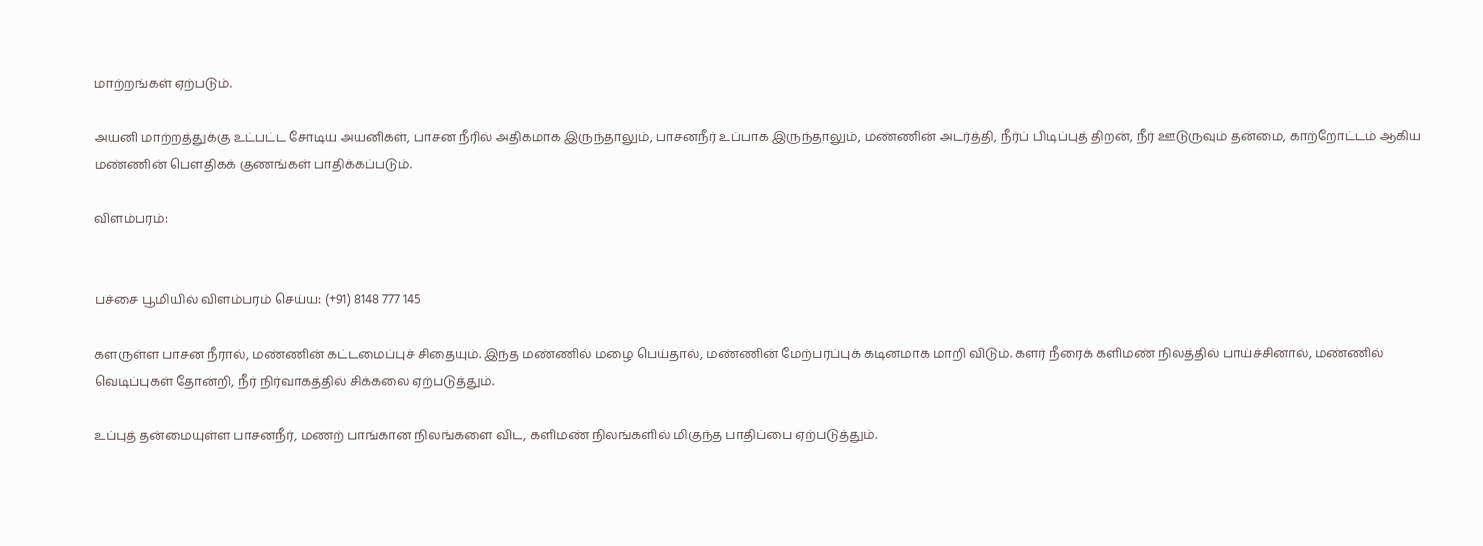மாற்றங்கள் ஏற்படும்.

அயனி மாற்றத்துக்கு உட்பட்ட சோடிய அயனிகள், பாசன நீரில் அதிகமாக இருந்தாலும், பாசனநீர் உப்பாக இருந்தாலும், மண்ணின் அடர்த்தி, நீர்ப் பிடிப்புத் திறன், நீர் ஊடுருவும் தன்மை, காற்றோட்டம் ஆகிய மண்ணின் பௌதிகக் குணங்கள் பாதிக்கப்படும்.

விளம்பரம்:


பச்சை பூமியில் விளம்பரம் செய்ய: (+91) 8148 777 145

களருள்ள பாசன நீரால், மண்ணின் கட்டமைப்புச் சிதையும். இந்த மண்ணில் மழை பெய்தால், மண்ணின் மேற்பரப்புக் கடினமாக மாறி விடும். களர் நீரைக் களிமண் நிலத்தில் பாய்ச்சினால், மண்ணில் வெடிப்புகள் தோன்றி, நீர் நிர்வாகத்தில் சிக்கலை ஏற்படுத்தும்.

உப்புத் தன்மையுள்ள பாசனநீர், மணற் பாங்கான நிலங்களை விட, களிமண் நிலங்களில் மிகுந்த பாதிப்பை ஏற்படுத்தும்.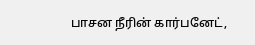பாசன நீரின் கார்பனேட்,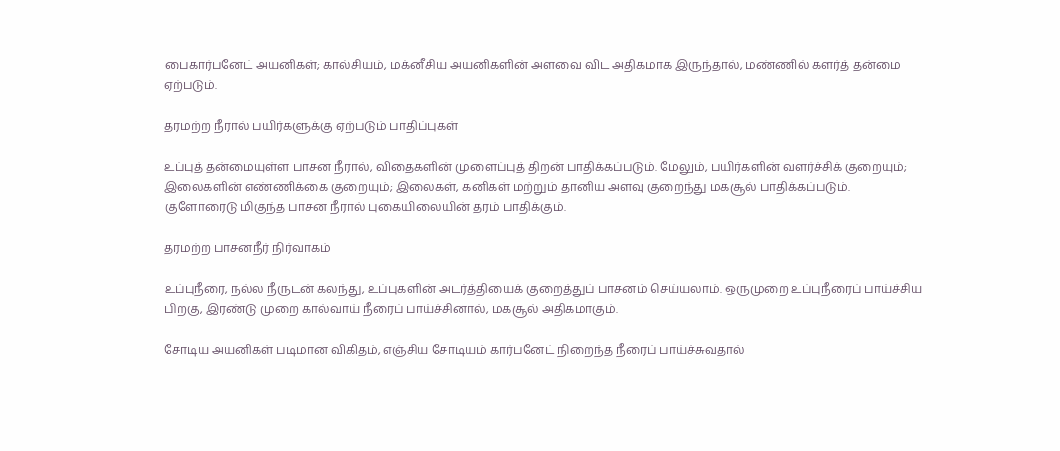பைகார்பனேட் அயனிகள்; கால்சியம், மக்னீசிய அயனிகளின் அளவை விட அதிகமாக இருந்தால், மண்ணில் களர்த் தன்மை ஏற்படும்.

தரமற்ற நீரால் பயிர்களுக்கு ஏற்படும் பாதிப்புகள்

உப்புத் தன்மையுள்ள பாசன நீரால், விதைகளின் முளைப்புத் திறன் பாதிக்கப்படும். மேலும், பயிர்களின் வளர்ச்சிக் குறையும்; இலைகளின் எண்ணிக்கை குறையும்; இலைகள், கனிகள் மற்றும் தானிய அளவு குறைந்து மகசூல் பாதிக்கப்படும். குளோரைடு மிகுந்த பாசன நீரால் புகையிலையின் தரம் பாதிக்கும்.

தரமற்ற பாசனநீர் நிர்வாகம்

உப்புநீரை, நல்ல நீருடன் கலந்து, உப்புகளின் அடர்த்தியைக் குறைத்துப் பாசனம் செய்யலாம். ஒருமுறை உப்புநீரைப் பாய்ச்சிய பிறகு, இரண்டு முறை கால்வாய் நீரைப் பாய்ச்சினால், மகசூல் அதிகமாகும்.

சோடிய அயனிகள் படிமான விகிதம், எஞ்சிய சோடியம் கார்பனேட் நிறைந்த நீரைப் பாய்ச்சுவதால்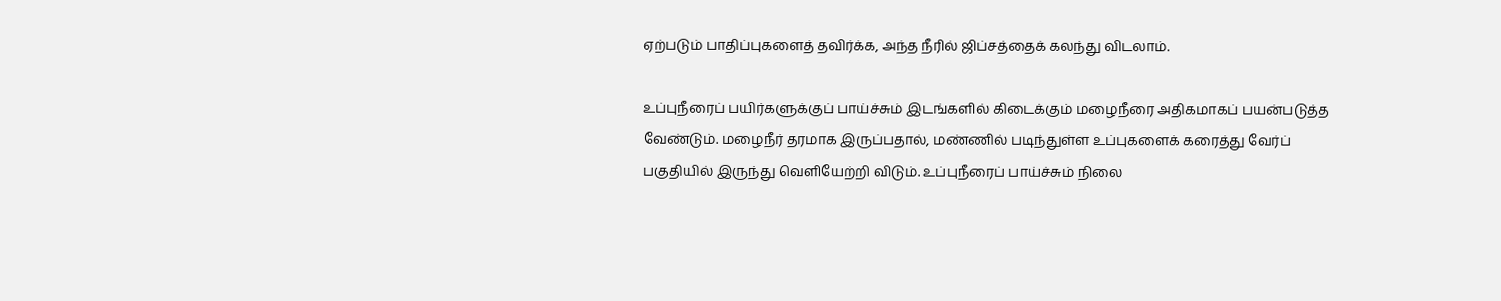ஏற்படும் பாதிப்புகளைத் தவிர்க்க, அந்த நீரில் ஜிப்சத்தைக் கலந்து விடலாம்.

உப்புநீரைப் பயிர்களுக்குப் பாய்ச்சும் இடங்களில் கிடைக்கும் மழைநீரை அதிகமாகப் பயன்படுத்த வேண்டும். மழைநீர் தரமாக இருப்பதால், மண்ணில் படிந்துள்ள உப்புகளைக் கரைத்து வேர்ப் பகுதியில் இருந்து வெளியேற்றி விடும். உப்புநீரைப் பாய்ச்சும் நிலை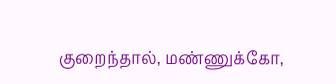குறைந்தால், மண்ணுக்கோ,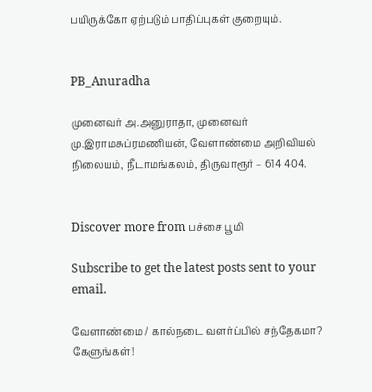பயிருக்கோ ஏற்படும் பாதிப்புகள் குறையும்.


PB_Anuradha

முனைவர் அ.அனுராதா, முனைவர் மு.இராமசுப்ரமணியன், வேளாண்மை அறிவியல் நிலையம், நீடாமங்கலம், திருவாரூர் – 614 404.


Discover more from பச்சை பூமி

Subscribe to get the latest posts sent to your email.

வேளாண்மை / கால்நடை வளர்ப்பில் சந்தேகமா? கேளுங்கள்!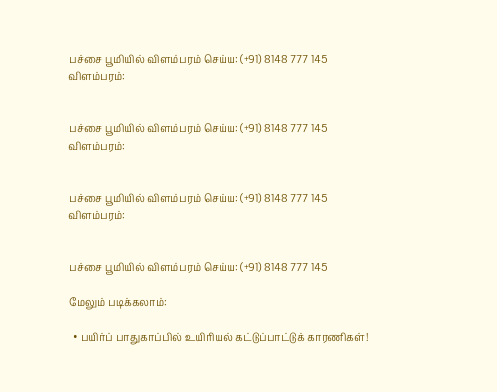பச்சை பூமியில் விளம்பரம் செய்ய: (+91) 8148 777 145
விளம்பரம்:


பச்சை பூமியில் விளம்பரம் செய்ய: (+91) 8148 777 145
விளம்பரம்:


பச்சை பூமியில் விளம்பரம் செய்ய: (+91) 8148 777 145
விளம்பரம்:


பச்சை பூமியில் விளம்பரம் செய்ய: (+91) 8148 777 145

மேலும் படிக்கலாம்:

  • பயிர்ப் பாதுகாப்பில் உயிரியல் கட்டுப்பாட்டுக் காரணிகள்!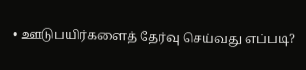• ஊடுபயிர்களைத் தேர்வு செய்வது எப்படி?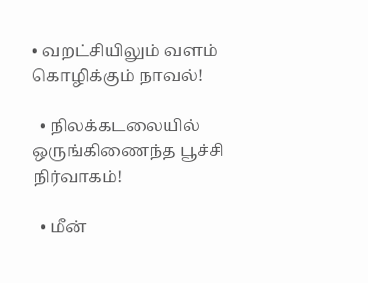• வறட்சியிலும் வளம் கொழிக்கும் நாவல்!

  • நிலக்கடலையில் ஒருங்கிணைந்த பூச்சி நிர்வாகம்!

  • மீன்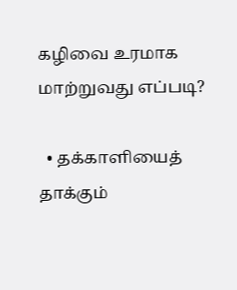கழிவை உரமாக மாற்றுவது எப்படி?

  • தக்காளியைத் தாக்கும்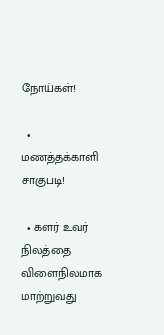நோய்கள்!

  • மணத்தக்காளி சாகுபடி!

  • களர் உவர் நிலத்தை விளைநிலமாக மாற்றுவது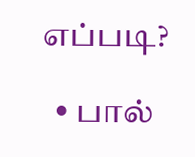எப்படி?

  • பால்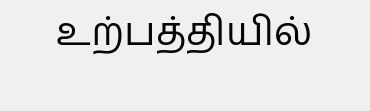உற்பத்தியில்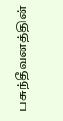பசுந்தீவனத்தின்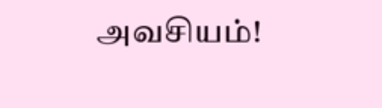அவசியம்!